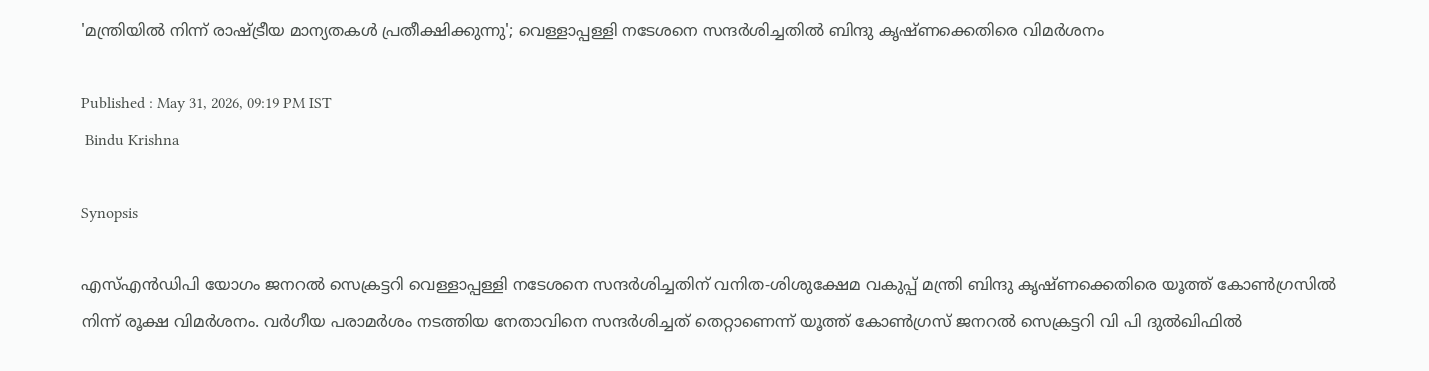'മന്ത്രിയിൽ നിന്ന് രാഷ്ട്രീയ മാന്യതകൾ പ്രതീക്ഷിക്കുന്നു'; വെള്ളാപ്പള്ളി നടേശനെ സന്ദർശിച്ചതിൽ ബിന്ദു കൃഷ്ണക്കെതിരെ വിമർശനം

Published : May 31, 2026, 09:19 PM IST
 Bindu Krishna

Synopsis

എസ്എൻഡിപി യോഗം ജനറൽ സെക്രട്ടറി വെള്ളാപ്പള്ളി നടേശനെ സന്ദർശിച്ചതിന് വനിത-ശിശുക്ഷേമ വകുപ്പ് മന്ത്രി ബിന്ദു കൃഷ്ണക്കെതിരെ യൂത്ത് കോൺഗ്രസിൽ നിന്ന് രൂക്ഷ വിമർശനം. വർഗീയ പരാമർശം നടത്തിയ നേതാവിനെ സന്ദർശിച്ചത് തെറ്റാണെന്ന് യൂത്ത് കോൺഗ്രസ് ജനറൽ സെക്രട്ടറി വി പി ദുൽഖിഫിൽ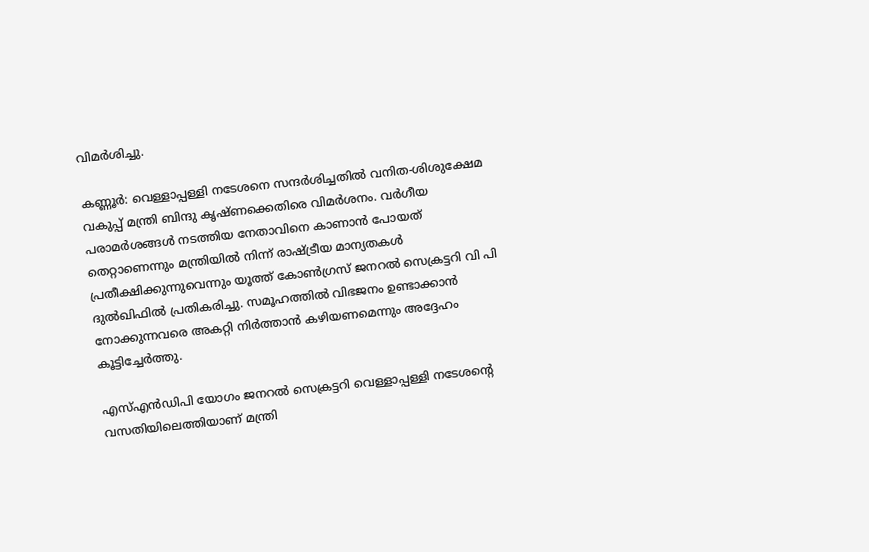വിമർശിച്ചു.

കണ്ണൂര്‍: വെള്ളാപ്പള്ളി നടേശനെ സന്ദർശിച്ചതിൽ വനിത-ശിശുക്ഷേമ വകുപ്പ് മന്ത്രി ബിന്ദു കൃഷ്ണക്കെതിരെ വിമർശനം. വർഗീയ പരാമർശങ്ങൾ നടത്തിയ നേതാവിനെ കാണാൻ പോയത് തെറ്റാണെന്നും മന്ത്രിയിൽ നിന്ന് രാഷ്ട്രീയ മാന്യതകൾ പ്രതീക്ഷിക്കുന്നുവെന്നും യൂത്ത് കോൺഗ്രസ് ജനറൽ സെക്രട്ടറി വി പി ദുൽഖിഫിൽ പ്രതികരിച്ചു. സമൂഹത്തിൽ വിഭജനം ഉണ്ടാക്കാൻ നോക്കുന്നവരെ അകറ്റി നിർത്താൻ കഴിയണമെന്നും അദ്ദേഹം കൂട്ടിച്ചേര്‍ത്തു.

എസ്എൻഡിപി യോഗം ജനറൽ സെക്രട്ടറി വെള്ളാപ്പള്ളി നടേശന്റെ വസതിയിലെത്തിയാണ് മന്ത്രി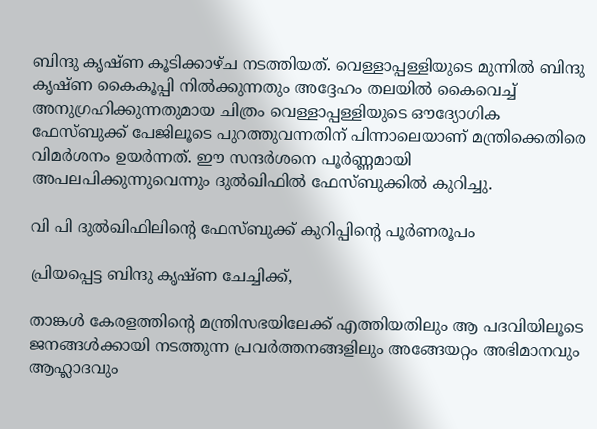ബിന്ദു കൃഷ്ണ കൂടിക്കാഴ്ച നടത്തിയത്. വെള്ളാപ്പള്ളിയുടെ മുന്നിൽ ബിന്ദു കൃഷ്ണ കൈകൂപ്പി നിൽക്കുന്നതും അദ്ദേഹം തലയിൽ കൈവെച്ച് അനുഗ്രഹിക്കുന്നതുമായ ചിത്രം വെള്ളാപ്പള്ളിയുടെ ഔദ്യോഗിക ഫേസ്ബുക്ക് പേജിലൂടെ പുറത്തുവന്നതിന് പിന്നാലെയാണ് മന്ത്രിക്കെതിരെ വിമര്‍ശനം ഉയര്‍ന്നത്. ഈ സന്ദര്‍ശനെ പൂര്‍ണ്ണമായി അപലപിക്കുന്നുവെന്നും ദുല്‍ഖിഫില്‍ ഫേസ്ബുക്കില്‍ കുറിച്ചു.

വി പി ദുൽഖിഫിലിന്‍റെ ഫേസ്ബുക്ക് കുറിപ്പിന്‍റെ പൂര്‍ണരൂപം

പ്രിയപ്പെട്ട ബിന്ദു കൃഷ്ണ ചേച്ചിക്ക്,

താങ്കൾ കേരളത്തിന്റെ മന്ത്രിസഭയിലേക്ക് എത്തിയതിലും ആ പദവിയിലൂടെ ജനങ്ങൾക്കായി നടത്തുന്ന പ്രവർത്തനങ്ങളിലും അങ്ങേയറ്റം അഭിമാനവും ആഹ്ലാദവും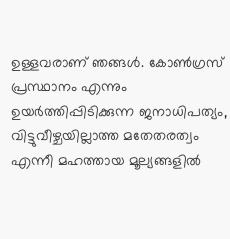ഉള്ളവരാണ് ഞങ്ങൾ. കോൺഗ്രസ് പ്രസ്ഥാനം എന്നും ഉയർത്തിപ്പിടിക്കുന്ന ജനാധിപത്യം, വിട്ടുവീഴ്ചയില്ലാത്ത മതേതരത്വം എന്നീ മഹത്തായ മൂല്യങ്ങളിൽ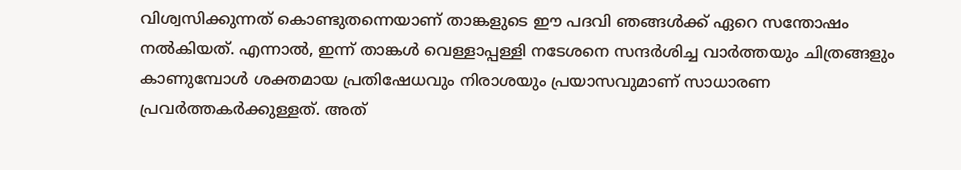വിശ്വസിക്കുന്നത് കൊണ്ടുതന്നെയാണ് താങ്കളുടെ ഈ പദവി ഞങ്ങൾക്ക് ഏറെ സന്തോഷം നൽകിയത്. എന്നാൽ, ഇന്ന് താങ്കൾ വെള്ളാപ്പള്ളി നടേശനെ സന്ദർശിച്ച വാർത്തയും ചിത്രങ്ങളും കാണുമ്പോൾ ശക്തമായ പ്രതിഷേധവും നിരാശയും പ്രയാസവുമാണ് സാധാരണ പ്രവർത്തകർക്കുള്ളത്. അത്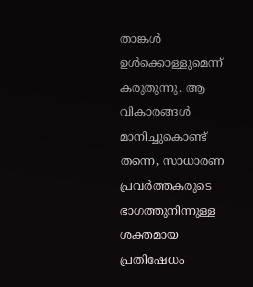താങ്കൾ ഉൾക്കൊള്ളുമെന്ന് കരുതുന്നു. ആ വികാരങ്ങൾ മാനിച്ചുകൊണ്ട് തന്നെ, സാധാരണ പ്രവർത്തകരുടെ ഭാഗത്തുനിന്നുള്ള ശക്തമായ പ്രതിഷേധം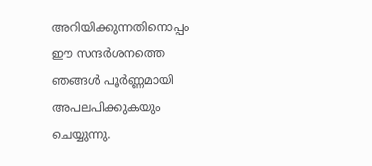അറിയിക്കുന്നതിനൊപ്പം ഈ സന്ദർശനത്തെ ഞങ്ങൾ പൂർണ്ണമായി അപലപിക്കുകയും ചെയ്യുന്നു.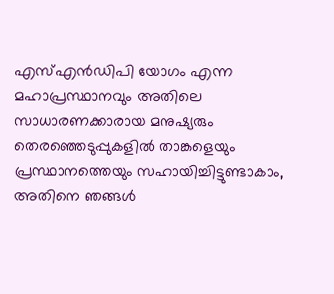എസ്എൻഡിപി യോഗം എന്ന മഹാപ്രസ്ഥാനവും അതിലെ സാധാരണക്കാരായ മനുഷ്യരും തെരഞ്ഞെടുപ്പുകളിൽ താങ്കളെയും പ്രസ്ഥാനത്തെയും സഹായിച്ചിട്ടുണ്ടാകാം, അതിനെ ഞങ്ങൾ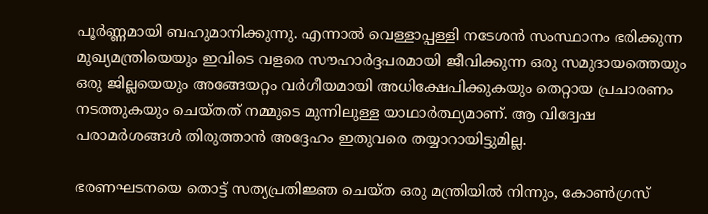പൂർണ്ണമായി ബഹുമാനിക്കുന്നു. എന്നാൽ വെള്ളാപ്പള്ളി നടേശൻ സംസ്ഥാനം ഭരിക്കുന്ന മുഖ്യമന്ത്രിയെയും ഇവിടെ വളരെ സൗഹാർദ്ദപരമായി ജീവിക്കുന്ന ഒരു സമുദായത്തെയും ഒരു ജില്ലയെയും അങ്ങേയറ്റം വർഗീയമായി അധിക്ഷേപിക്കുകയും തെറ്റായ പ്രചാരണം നടത്തുകയും ചെയ്തത് നമ്മുടെ മുന്നിലുള്ള യാഥാർത്ഥ്യമാണ്. ആ വിദ്വേഷ പരാമർശങ്ങൾ തിരുത്താൻ അദ്ദേഹം ഇതുവരെ തയ്യാറായിട്ടുമില്ല.

ഭരണഘടനയെ തൊട്ട് സത്യപ്രതിജ്ഞ ചെയ്ത ഒരു മന്ത്രിയിൽ നിന്നും, കോൺഗ്രസ്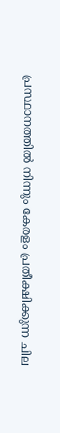പ്രസ്ഥാനത്തിൽ നിന്നും കേരളം പ്രതീക്ഷിക്കുന്ന ചില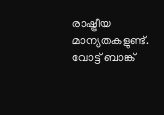രാഷ്ട്രീയ മാന്യതകളുണ്ട്. വോട്ട് ബാങ്ക്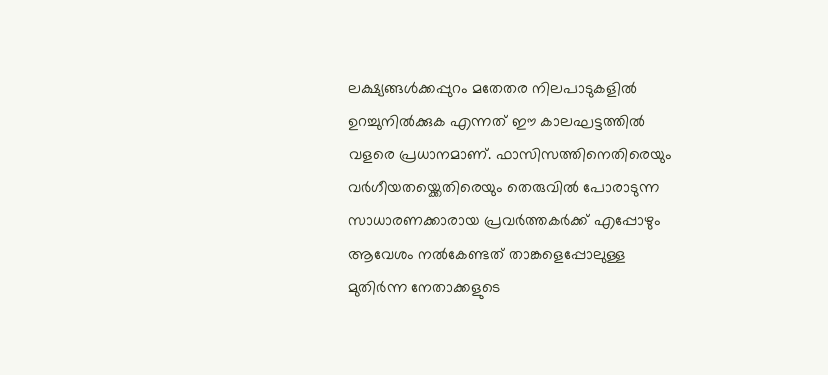ലക്ഷ്യങ്ങൾക്കപ്പുറം മതേതര നിലപാടുകളിൽ ഉറച്ചുനിൽക്കുക എന്നത് ഈ കാലഘട്ടത്തിൽ വളരെ പ്രധാനമാണ്. ഫാസിസത്തിനെതിരെയും വർഗീയതയ്ക്കെതിരെയും തെരുവിൽ പോരാടുന്ന സാധാരണക്കാരായ പ്രവർത്തകർക്ക് എപ്പോഴും ആവേശം നൽകേണ്ടത് താങ്കളെപ്പോലുള്ള മുതിർന്ന നേതാക്കളുടെ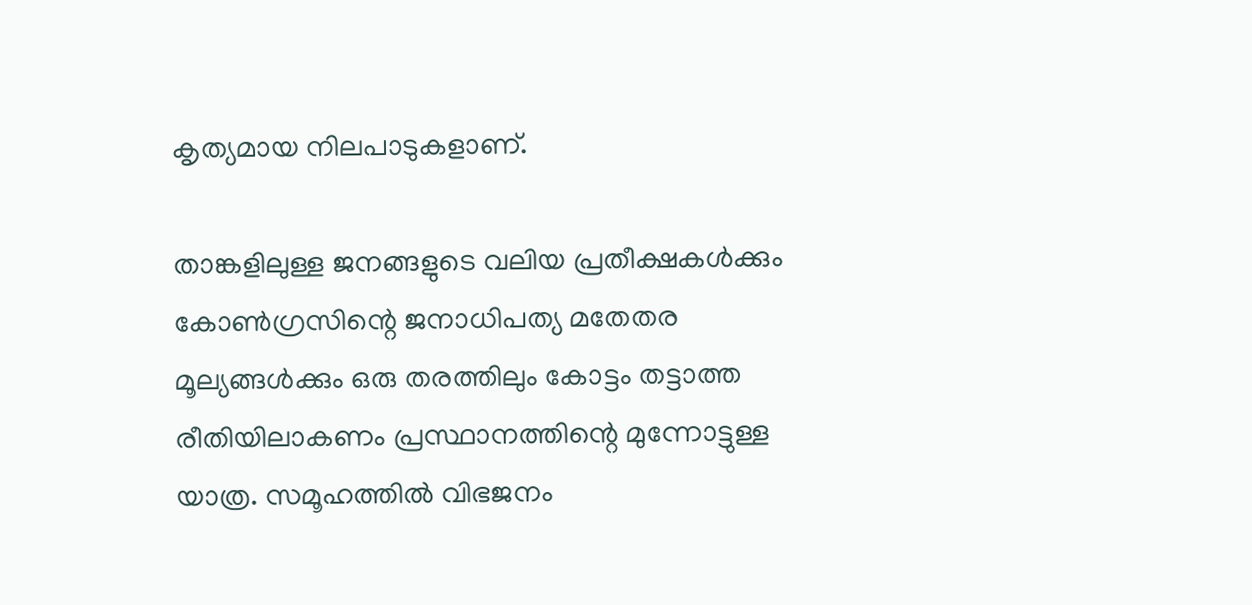കൃത്യമായ നിലപാടുകളാണ്.

താങ്കളിലുള്ള ജനങ്ങളുടെ വലിയ പ്രതീക്ഷകൾക്കും കോൺഗ്രസിന്റെ ജനാധിപത്യ മതേതര മൂല്യങ്ങൾക്കും ഒരു തരത്തിലും കോട്ടം തട്ടാത്ത രീതിയിലാകണം പ്രസ്ഥാനത്തിന്റെ മുന്നോട്ടുള്ള യാത്ര. സമൂഹത്തിൽ വിഭജനം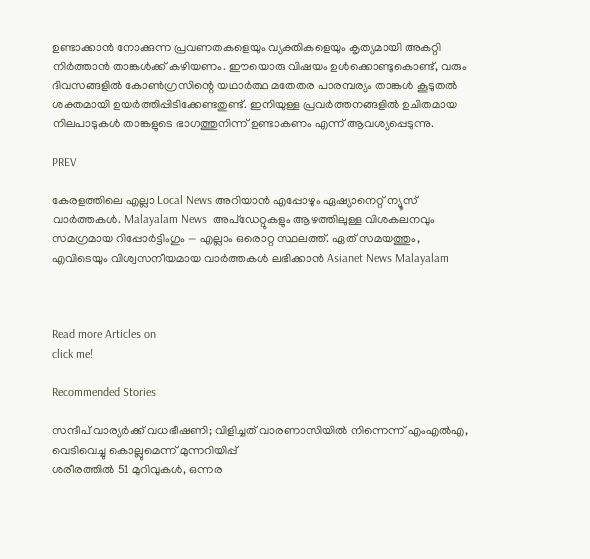ഉണ്ടാക്കാൻ നോക്കുന്ന പ്രവണതകളെയും വ്യക്തികളെയും കൃത്യമായി അകറ്റി നിർത്താൻ താങ്കൾക്ക് കഴിയണം. ഈയൊരു വിഷയം ഉൾക്കൊണ്ടുകൊണ്ട്, വരും ദിവസങ്ങളിൽ കോൺഗ്രസിന്റെ യഥാർത്ഥ മതേതര പാരമ്പര്യം താങ്കൾ കൂടുതൽ ശക്തമായി ഉയർത്തിപ്പിടിക്കേണ്ടതുണ്ട്. ഇനിയുള്ള പ്രവർത്തനങ്ങളിൽ ഉചിതമായ നിലപാടുകൾ താങ്കളുടെ ഭാഗത്തുനിന്ന് ഉണ്ടാകണം എന്ന് ആവശ്യപ്പെടുന്നു.

PREV

കേരളത്തിലെ എല്ലാ Local News അറിയാൻ എപ്പോഴും ഏഷ്യാനെറ്റ് ന്യൂസ് വാർത്തകൾ. Malayalam News  അപ്‌ഡേറ്റുകളും ആഴത്തിലുള്ള വിശകലനവും സമഗ്രമായ റിപ്പോർട്ടിംഗും — എല്ലാം ഒരൊറ്റ സ്ഥലത്ത്. ഏത് സമയത്തും, എവിടെയും വിശ്വസനീയമായ വാർത്തകൾ ലഭിക്കാൻ Asianet News Malayalam



Read more Articles on
click me!

Recommended Stories

സന്ദീപ് വാര്യർക്ക് വധഭീഷണി; വിളിച്ചത് വാരണാസിയിൽ നിന്നെന്ന് എംഎൽഎ, വെടിവെച്ചു കൊല്ലുമെന്ന് മുന്നറിയിപ്പ്
ശരീരത്തില്‍ 51 മുറിവുകള്‍, ഒന്നര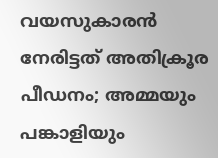വയസുകാരന്‍ നേരിട്ടത് അതിക്രൂര പീഡനം; അമ്മയും പങ്കാളിയും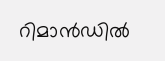റിമാന്‍ഡില്‍